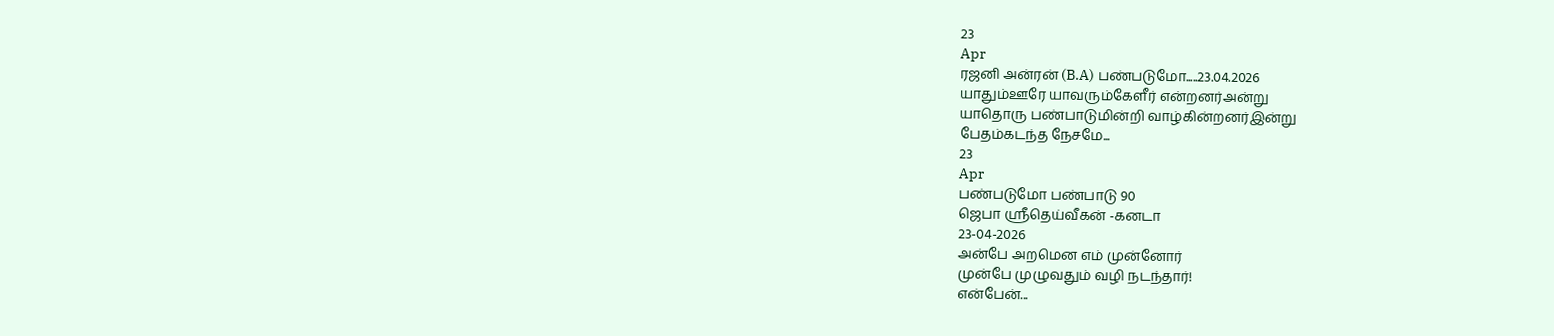23
Apr
ரஜனி அன்ரன் (B.A) பண்படுமோ.....23.04.2026
யாதும்ஊரே யாவரும்கேளீர் என்றனர்அன்று
யாதொரு பண்பாடுமின்றி வாழ்கின்றனர்இன்று
பேதம்கடந்த நேசமே...
23
Apr
பண்படுமோ பண்பாடு 90
ஜெபா ஸ்ரீதெய்வீகன் -கனடா
23-04-2026
அன்பே அறமென எம் முன்னோர்
முன்பே முழுவதும் வழி நடந்தார்!
என்பேன்...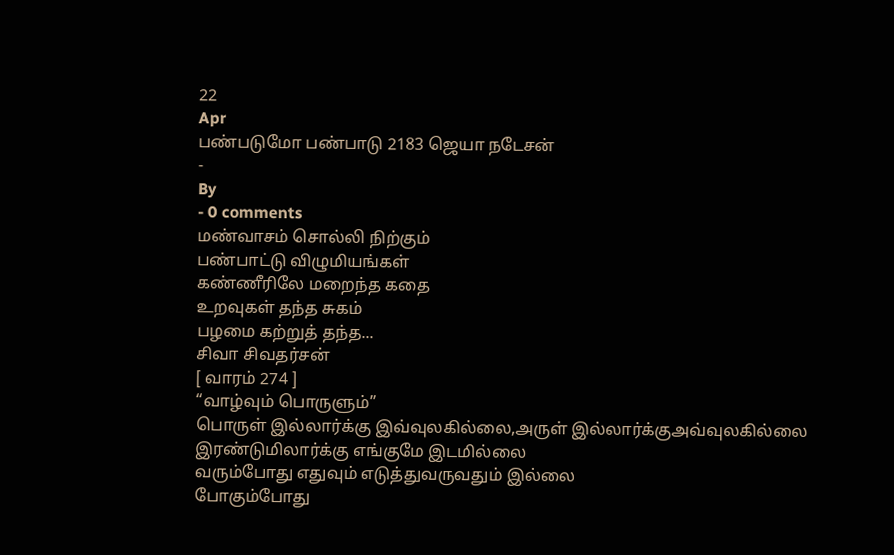22
Apr
பண்படுமோ பண்பாடு 2183 ஜெயா நடேசன்
-
By
- 0 comments
மண்வாசம் சொல்லி நிற்கும்
பண்பாட்டு விழுமியங்கள்
கண்ணீரிலே மறைந்த கதை
உறவுகள் தந்த சுகம்
பழமை கற்றுத் தந்த...
சிவா சிவதர்சன்
[ வாரம் 274 ]
“வாழ்வும் பொருளும்”
பொருள் இல்லார்க்கு இவ்வுலகில்லை,அருள் இல்லார்க்குஅவ்வுலகில்லை
இரண்டுமிலார்க்கு எங்குமே இடமில்லை
வரும்போது எதுவும் எடுத்துவருவதும் இல்லை
போகும்போது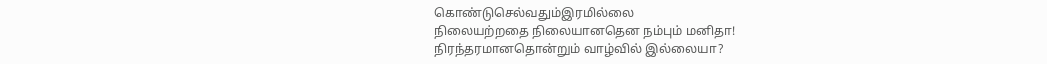கொண்டுசெல்வதும்இரமில்லை
நிலையற்றதை நிலையானதென நம்பும் மனிதா!
நிரந்தரமானதொன்றும் வாழ்வில் இல்லையா?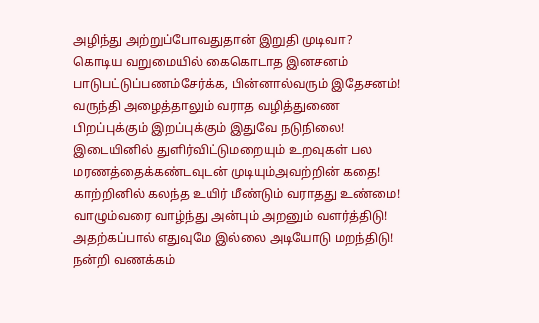அழிந்து அற்றுப்போவதுதான் இறுதி முடிவா?
கொடிய வறுமையில் கைகொடாத இனசனம்
பாடுபட்டுப்பணம்சேர்க்க, பின்னால்வரும் இதேசனம்!
வருந்தி அழைத்தாலும் வராத வழித்துணை
பிறப்புக்கும் இறப்புக்கும் இதுவே நடுநிலை!
இடையினில் துளிர்விட்டுமறையும் உறவுகள் பல
மரணத்தைக்கண்டவுடன் முடியும்அவற்றின் கதை!
காற்றினில் கலந்த உயிர் மீண்டும் வராதது உண்மை!
வாழும்வரை வாழ்ந்து அன்பும் அறனும் வளர்த்திடு!
அதற்கப்பால் எதுவுமே இல்லை அடியோடு மறந்திடு!
நன்றி வணக்கம்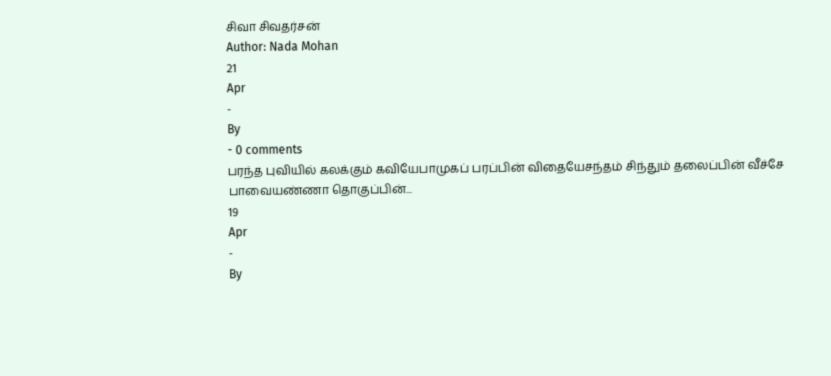சிவா சிவதர்சன்
Author: Nada Mohan
21
Apr
-
By
- 0 comments
பரந்த புவியில் கலக்கும் கவியேபாமுகப் பரப்பின் விதையேசந்தம் சிந்தும் தலைப்பின் வீச்சே
பாவையண்ணா தொகுப்பின்...
19
Apr
-
By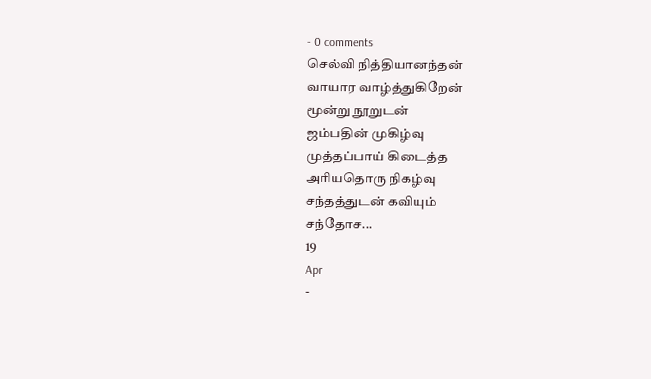- 0 comments
செல்வி நித்தியானந்தன்
வாயார வாழ்த்துகிறேன்
மூன்று நூறுடன்
ஜம்பதின் முகிழ்வு
முத்தப்பாய் கிடைத்த
அரியதொரு நிகழ்வு
சந்தத்துடன் கவியும்
சந்தோச...
19
Apr
-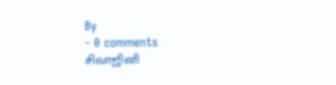By
- 0 comments
சிவாஜினி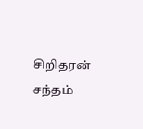சிறிதரன் சந்தம்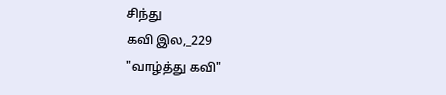சிந்து
கவி இல,_229
"வாழ்த்து கவி"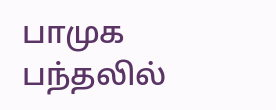பாமுக பந்தலில்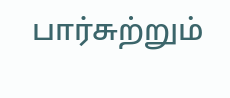பார்சுற்றும்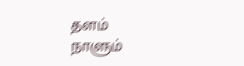தளம்
நாளும்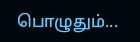பொழுதும்...